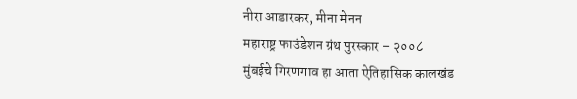नीरा आडारकर, मीना मेनन
महाराष्ट्र फाउंडेशन ग्रंथ पुरस्कार – २००८
मुंबईचे गिरणगाव हा आता ऐतिहासिक कालखंड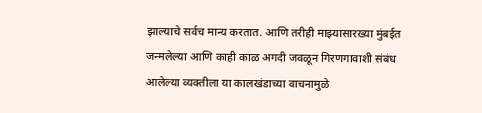झाल्याचे सर्वच मान्य करतात. आणि तरीही माझ्यासारख्या मुंबईत जन्मलेल्या आणि काही काळ अगदी जवळून गिरणगावाशी संबंध आलेल्या व्यक्तीला या कालखंडाच्या वाचनामुळे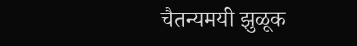चैतन्यमयी झुळूक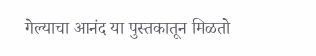गेल्याचा आनंद या पुस्तकातून मिळतो